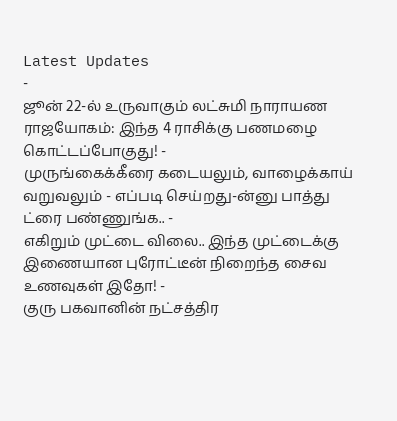Latest Updates
-
ஜூன் 22-ல் உருவாகும் லட்சுமி நாராயண ராஜயோகம்: இந்த 4 ராசிக்கு பணமழை கொட்டப்போகுது! -
முருங்கைக்கீரை கடையலும், வாழைக்காய் வறுவலும் - எப்படி செய்றது-ன்னு பாத்து ட்ரை பண்ணுங்க.. -
எகிறும் முட்டை விலை.. இந்த முட்டைக்கு இணையான புரோட்டீன் நிறைந்த சைவ உணவுகள் இதோ! -
குரு பகவானின் நட்சத்திர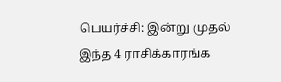பெயர்ச்சி: இன்று முதல் இந்த 4 ராசிக்காரங்க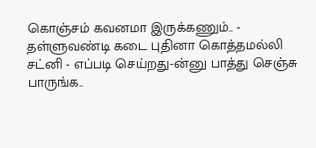கொஞ்சம் கவனமா இருக்கணும்.. -
தள்ளுவண்டி கடை புதினா கொத்தமல்லி சட்னி - எப்படி செய்றது-ன்னு பாத்து செஞ்சு பாருங்க..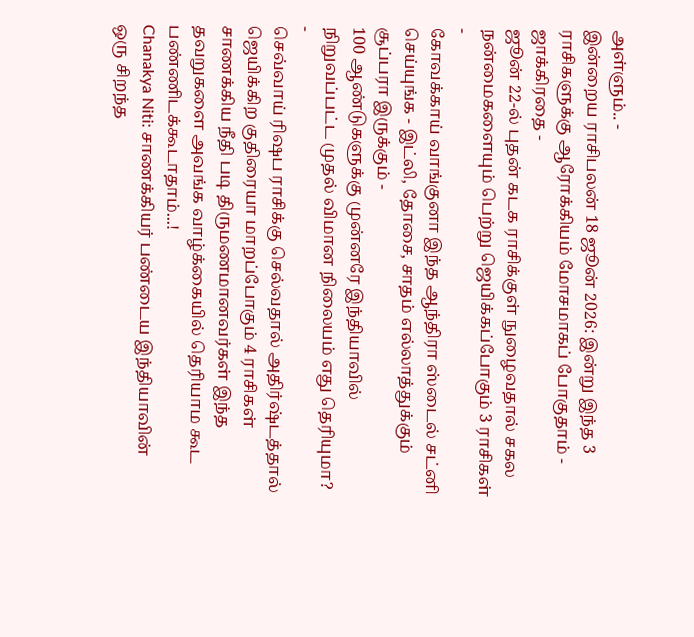அள்ளும்.. -
இன்றைய ராசிபலன் 18 ஜூன் 2026: இன்று இந்த 3 ராசிகளுக்கு ஆரோக்கியம் மோசமாகப் போகுதாம் - ஜாக்கிரதை -
ஜூன் 22-ல் புதன் கடக ராசிக்குள் நுழைவதால் சகல நன்மைகளையும் பெற்று ஜெயிக்கப்போகும் 3 ராசிகள் -
கோவக்காய் வாங்குனா இந்த ஆந்திரா ஸ்டைல் சட்னி செய்யுங்க - இட்லி, தோசை, சாதம் எல்லாத்துக்கும் சூப்பரா இருக்கும் -
100 ஆண்டுகளுக்கு முன்னரே இந்தியாவில் நிறுவப்பட்ட முதல் விமான நிலையம் எது தெரியுமா? -
செவ்வாய் ரிஷப ராசிக்கு செல்வதால் அதிர்ஷ்டத்தால் ஜெயிக்கிற குதிரையா மாறப்போகும் 4 ராசிகள்
சாணக்கிய நீதி படி திருமணமானவர்கள் இந்த தவறுகளை அவங்க வாழ்க்கையில் தெரியாம கூட பண்ணிடக்கூடாதாம்...!
Chanakya Niti: சாணக்கியர் பண்டைய இந்தியாவின் ஒரு சிறந்த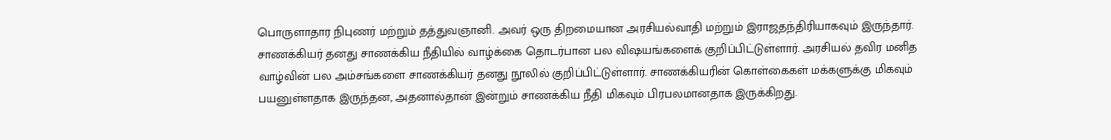பொருளாதார நிபுணர் மற்றும் தத்துவஞானி. அவர் ஒரு திறமையான அரசியல்வாதி மற்றும் இராஜதந்திரியாகவும் இருந்தார். சாணக்கியர் தனது சாணக்கிய நீதியில் வாழ்க்கை தொடர்பான பல விஷயங்களைக் குறிப்பிட்டுள்ளார். அரசியல் தவிர மனித வாழ்வின் பல அம்சங்களை சாணக்கியர் தனது நூலில் குறிப்பிட்டுள்ளார். சாணக்கியரின் கொள்கைகள் மக்களுக்கு மிகவும் பயனுள்ளதாக இருந்தன, அதனால்தான் இன்றும் சாணக்கிய நீதி மிகவும் பிரபலமானதாக இருக்கிறது.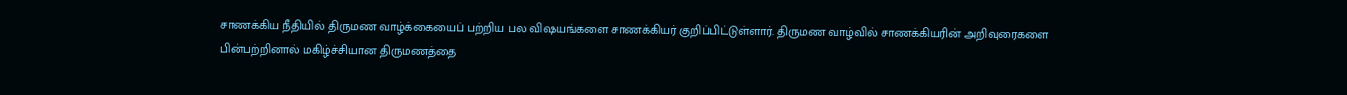சாணக்கிய நீதியில் திருமண வாழ்க்கையைப் பற்றிய பல விஷயங்களை சாணக்கியர் குறிப்பிட்டுள்ளார். திருமண வாழ்வில் சாணக்கியரின் அறிவுரைகளை பின்பற்றினால் மகிழ்ச்சியான திருமணத்தை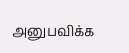அனுபவிக்க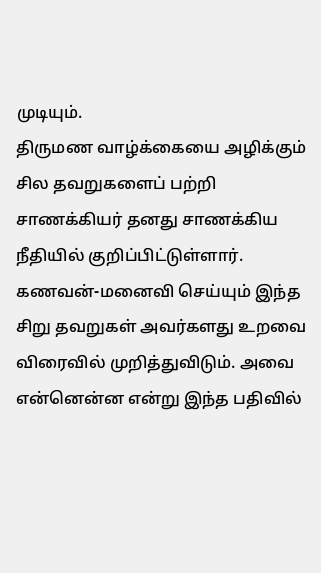முடியும்.
திருமண வாழ்க்கையை அழிக்கும் சில தவறுகளைப் பற்றி சாணக்கியர் தனது சாணக்கிய நீதியில் குறிப்பிட்டுள்ளார். கணவன்-மனைவி செய்யும் இந்த சிறு தவறுகள் அவர்களது உறவை விரைவில் முறித்துவிடும். அவை என்னென்ன என்று இந்த பதிவில்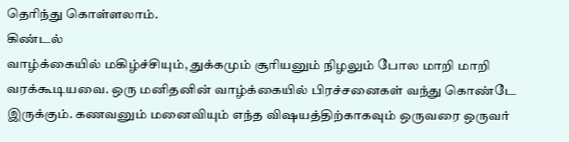தெரிந்து கொள்ளலாம்.
கிண்டல்
வாழ்க்கையில் மகிழ்ச்சியும், துக்கமும் சூரியனும் நிழலும் போல மாறி மாறி வரக்கூடியவை. ஒரு மனிதனின் வாழ்க்கையில் பிரச்சனைகள் வந்து கொண்டே இருக்கும். கணவனும் மனைவியும் எந்த விஷயத்திற்காகவும் ஒருவரை ஒருவர்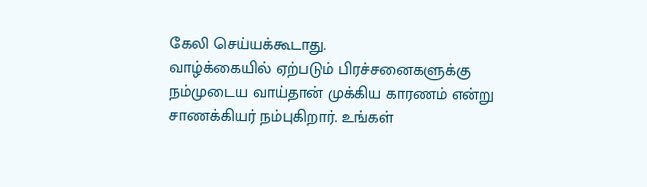கேலி செய்யக்கூடாது.
வாழ்க்கையில் ஏற்படும் பிரச்சனைகளுக்கு நம்முடைய வாய்தான் முக்கிய காரணம் என்று சாணக்கியர் நம்புகிறார். உங்கள்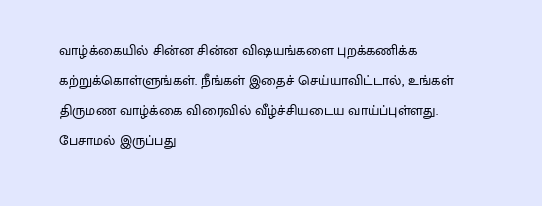வாழ்க்கையில் சின்ன சின்ன விஷயங்களை புறக்கணிக்க கற்றுக்கொள்ளுங்கள். நீங்கள் இதைச் செய்யாவிட்டால், உங்கள் திருமண வாழ்க்கை விரைவில் வீழ்ச்சியடைய வாய்ப்புள்ளது.
பேசாமல் இருப்பது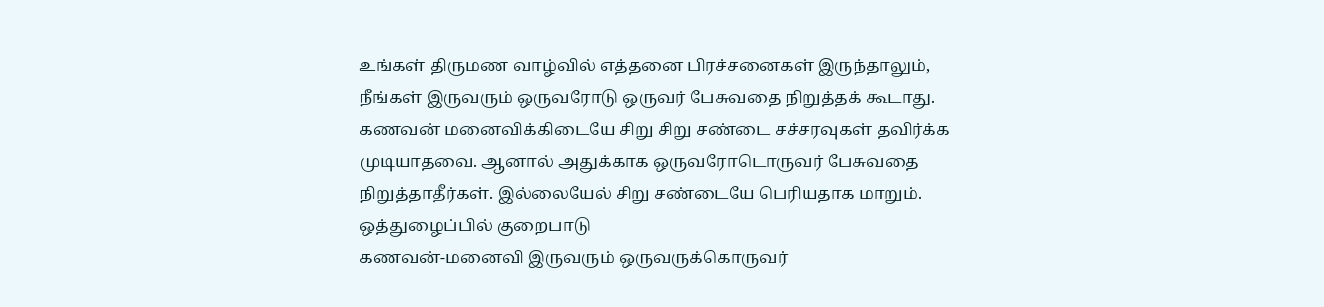உங்கள் திருமண வாழ்வில் எத்தனை பிரச்சனைகள் இருந்தாலும், நீங்கள் இருவரும் ஒருவரோடு ஒருவர் பேசுவதை நிறுத்தக் கூடாது. கணவன் மனைவிக்கிடையே சிறு சிறு சண்டை சச்சரவுகள் தவிர்க்க முடியாதவை. ஆனால் அதுக்காக ஒருவரோடொருவர் பேசுவதை நிறுத்தாதீர்கள். இல்லையேல் சிறு சண்டையே பெரியதாக மாறும்.
ஒத்துழைப்பில் குறைபாடு
கணவன்-மனைவி இருவரும் ஒருவருக்கொருவர்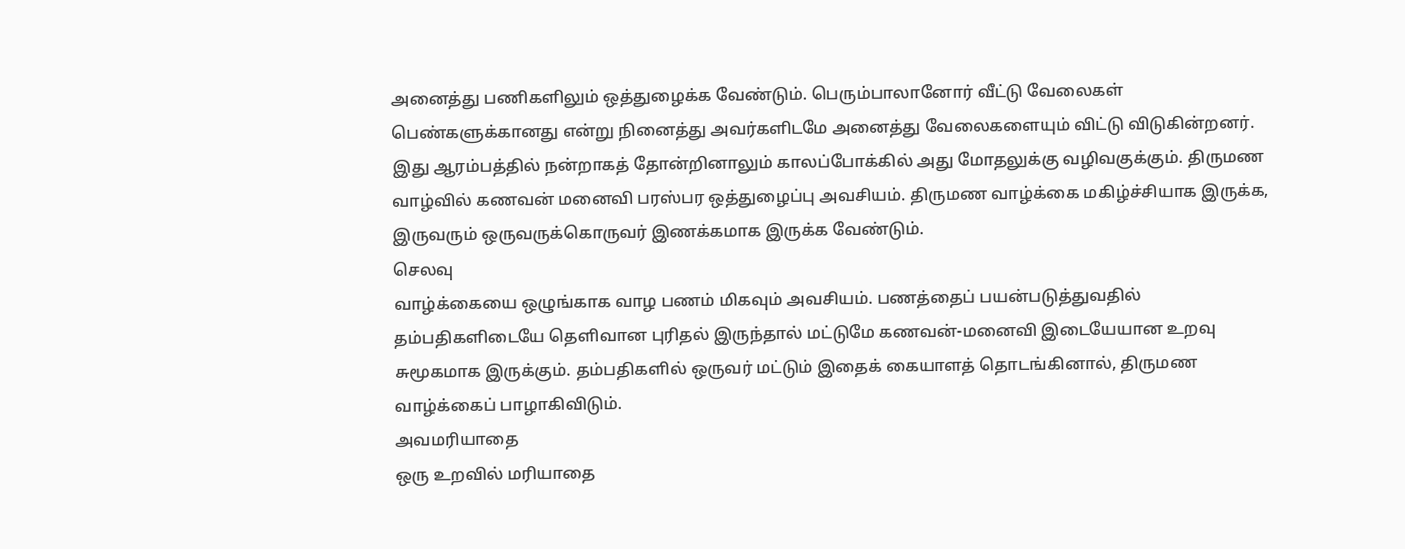அனைத்து பணிகளிலும் ஒத்துழைக்க வேண்டும். பெரும்பாலானோர் வீட்டு வேலைகள் பெண்களுக்கானது என்று நினைத்து அவர்களிடமே அனைத்து வேலைகளையும் விட்டு விடுகின்றனர். இது ஆரம்பத்தில் நன்றாகத் தோன்றினாலும் காலப்போக்கில் அது மோதலுக்கு வழிவகுக்கும். திருமண வாழ்வில் கணவன் மனைவி பரஸ்பர ஒத்துழைப்பு அவசியம். திருமண வாழ்க்கை மகிழ்ச்சியாக இருக்க, இருவரும் ஒருவருக்கொருவர் இணக்கமாக இருக்க வேண்டும்.
செலவு
வாழ்க்கையை ஒழுங்காக வாழ பணம் மிகவும் அவசியம். பணத்தைப் பயன்படுத்துவதில் தம்பதிகளிடையே தெளிவான புரிதல் இருந்தால் மட்டுமே கணவன்-மனைவி இடையேயான உறவு சுமூகமாக இருக்கும். தம்பதிகளில் ஒருவர் மட்டும் இதைக் கையாளத் தொடங்கினால், திருமண வாழ்க்கைப் பாழாகிவிடும்.
அவமரியாதை
ஒரு உறவில் மரியாதை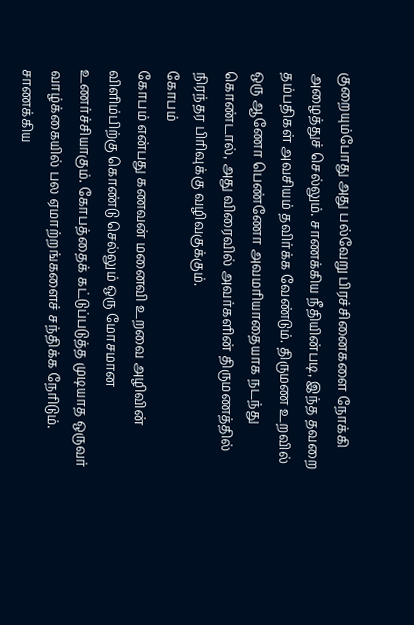குறையும்போது அது பல்வேறு பிரச்சினைகளை நோக்கி அழைத்துச் செல்லும். சாணக்கிய நீதியின்படி, இந்த தவறை தம்பதிகள் அவசியம் தவிர்க்க வேண்டும். திருமண உறவில் ஒரு ஆணோ பெண்ணோ அவமரியாதையாக நடந்து கொண்டால், அது விரைவில் அவர்களின் திருமணத்தில் நிரந்தர பிரிவுக்கு வழிவகுக்கும்.
கோபம்
கோபம் என்பது கணவன் மனைவி உறவை அழிவின் விளிம்பிற்கு கொண்டு செல்லும் ஒரு மோசமான உணர்ச்சியாகும். கோபத்தைக் கட்டுப்படுத்த முடியாத ஒருவர் வாழ்க்கையில் பல ஏமாற்றங்களைச் சந்திக்க நேரிடும். சாணக்கிய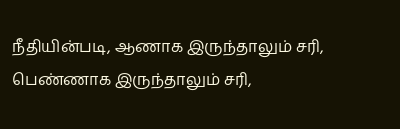நீதியின்படி, ஆணாக இருந்தாலும் சரி, பெண்ணாக இருந்தாலும் சரி,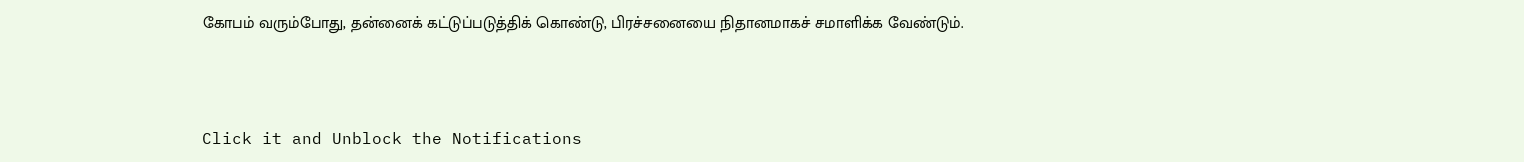கோபம் வரும்போது, தன்னைக் கட்டுப்படுத்திக் கொண்டு, பிரச்சனையை நிதானமாகச் சமாளிக்க வேண்டும்.



Click it and Unblock the Notifications